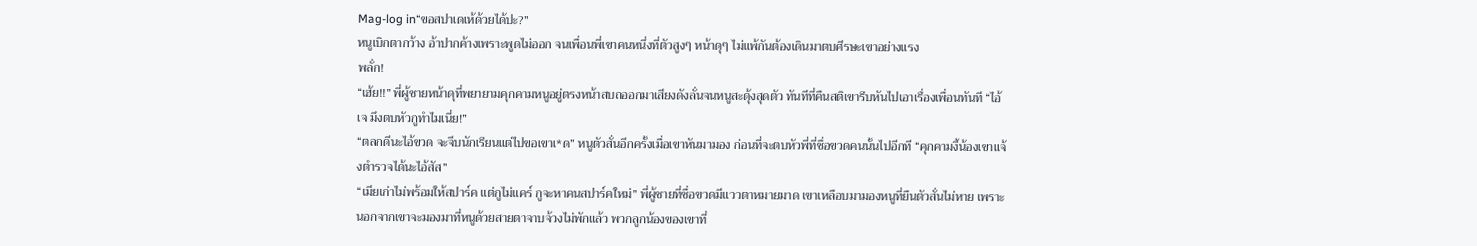Mag-log in“ขอสปาเดเห้ด้วยได้ปะ?”
หนูเบิกตากว้าง อ้าปากค้างเพราะพูดไม่ออก จนเพื่อนพี่เขาคนหนึ่งที่ตัวสูงๆ หน้าดุๆ ไม่แพ้กันต้องเดินมาตบศีรษะเขาอย่างแรง
พลั่ก!
“เฮ้ย!!” พี่ผู้ชายหน้าดุที่พยายามคุกคามหนูอยู่ตรงหน้าสบถออกมาเสียงดังลั่นจนหนูสะดุ้งสุดตัว ทันทีที่คืนสติเขารีบหันไปเอาเรื่องเพื่อนทันที “ไอ้เจ มึงตบหัวกูทำไมเนี่ย!”
“ตลกดีนะไอ้ขวด จะจีบนักเรียนแต่ไปขอเขาเ*ด” หนูตัวสั่นอีกครั้งเมื่อเขาหันมามอง ก่อนที่จะตบหัวพี่ที่ชื่อขวดคนนั้นไปอีกที “คุกคามงี้น้องเขาแจ้งตำรวจได้นะไอ้สัส”
“เมียเก่าไม่พร้อมให้สปาร์ค แต่กูไม่แคร์ กูจะหาคนสปาร์คใหม่” พี่ผู้ชายที่ชื่อขวดมีแววตาหมายมาด เขาเหลือบมามองหนูที่ยืนตัวสั่นไม่หาย เพราะนอกจากเขาจะมองมาที่หนูด้วยสายตาจาบจ้วงไม่พักแล้ว พวกลูกน้องของเขาที่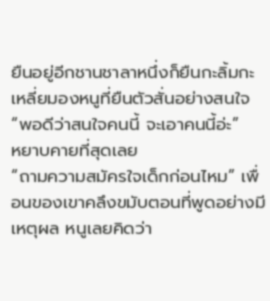ยืนอยู่อีกชานชาลาหนึ่งก็ยืนกะลิ้มกะเหลี่ยมองหนูที่ยืนตัวสั่นอย่างสนใจ “พอดีว่าสนใจคนนี้ จะเอาคนนี้อ่ะ”
หยาบคายที่สุดเลย
“ถามความสมัครใจเด็กก่อนไหม” เพื่อนของเขาคลึงขมับตอนที่พูดอย่างมีเหตุผล หนูเลยคิดว่า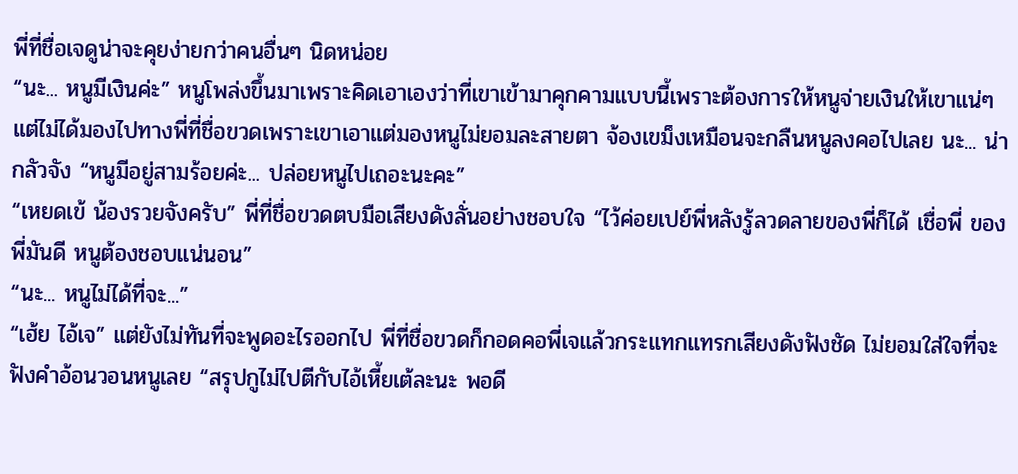พี่ที่ชื่อเจดูน่าจะคุยง่ายกว่าคนอื่นๆ นิดหน่อย
“นะ... หนูมีเงินค่ะ” หนูโพล่งขึ้นมาเพราะคิดเอาเองว่าที่เขาเข้ามาคุกคามแบบนี้เพราะต้องการให้หนูจ่ายเงินให้เขาแน่ๆ แต่ไม่ได้มองไปทางพี่ที่ชื่อขวดเพราะเขาเอาแต่มองหนูไม่ยอมละสายตา จ้องเขม็งเหมือนจะกลืนหนูลงคอไปเลย นะ... น่ากลัวจัง “หนูมีอยู่สามร้อยค่ะ... ปล่อยหนูไปเถอะนะคะ”
“เหยดเข้ น้องรวยจังครับ” พี่ที่ชื่อขวดตบมือเสียงดังลั่นอย่างชอบใจ “ไว้ค่อยเปย์พี่หลังรู้ลวดลายของพี่ก็ได้ เชื่อพี่ ของพี่มันดี หนูต้องชอบแน่นอน”
“นะ... หนูไม่ได้ที่จะ...”
“เฮ้ย ไอ้เจ” แต่ยังไม่ทันที่จะพูดอะไรออกไป พี่ที่ชื่อขวดก็กอดคอพี่เจแล้วกระแทกแทรกเสียงดังฟังชัด ไม่ยอมใส่ใจที่จะฟังคำอ้อนวอนหนูเลย “สรุปกูไม่ไปตีกับไอ้เหี้ยเต้ละนะ พอดี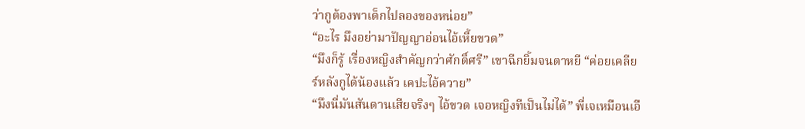ว่ากูต้องพาเด็กไปลองของหน่อย”
“อะไร มึงอย่ามาปัญญาอ่อนไอ้เหี้ยขวด”
“มึงก็รู้ เรื่องหญิงสำคัญกว่าศักดิ์ศรี” เขาฉีกยิ้มจนตาหยี “ค่อยเคลียร์หลังกูได้น้องแล้ว เคปะไอ้ควาย”
“มึงนี่มันสันดานเสียจริงๆ ไอ้ขวด เจอหญิงทีเป็นไม่ได้” พี่เจเหมือนเอื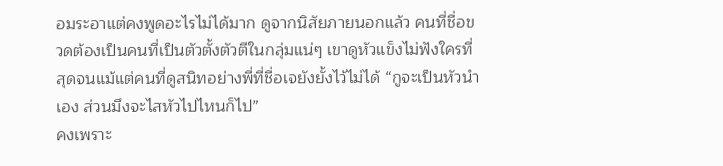อมระอาแต่คงพูดอะไรไม่ได้มาก ดูจากนิสัยภายนอกแล้ว คนที่ชื่อขวดต้องเป็นคนที่เป็นตัวตั้งตัวตีในกลุ่มแน่ๆ เขาดูหัวแข็งไม่ฟังใครที่สุดจนแม้แต่คนที่ดูสนิทอย่างพี่ที่ชื่อเจยังยั้งไว้ไม่ได้ “กูจะเป็นหัวนำเอง ส่วนมึงจะไสหัวไปไหนก็ไป”
คงเพราะ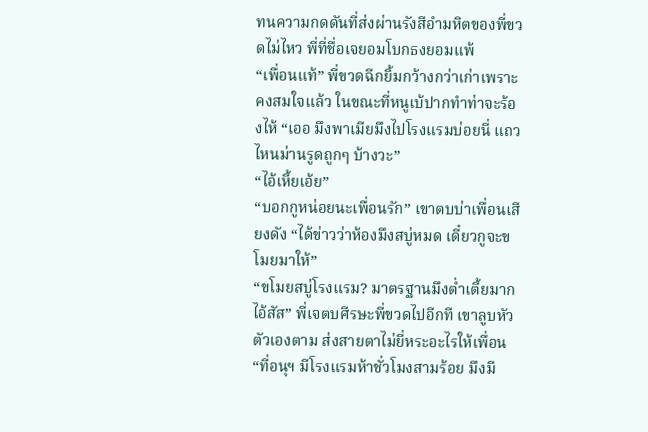ทนความกดดันที่ส่งผ่านรังสีอำมหิตของพี่ขวดไม่ไหว พี่ที่ชื่อเจยอมโบกธงยอมแพ้
“เพื่อนแท้” พี่ขวดฉีกยิ้มกว้างกว่าเก่าเพราะคงสมใจแล้ว ในขณะที่หนูเบ้ปากทำท่าจะร้องไห้ “เออ มึงพาเมียมึงไปโรงแรมบ่อยนี่ แถวไหนม่านรูดถูกๆ บ้างวะ”
“ไอ้เหี้ยเอ้ย”
“บอกกูหน่อยนะเพื่อนรัก” เขาตบบ่าเพื่อนเสียงดัง “ได้ข่าวว่าห้องมึงสบู่หมด เดี๋ยวกูจะขโมยมาให้”
“ขโมยสบู่โรงแรม? มาตรฐานมึงต่ำเตี้ยมากไอ้สัส” พี่เจตบศีรษะพี่ขวดไปอีกที เขาลูบหัวตัวเองตาม ส่งสายตาไม่ยี่หระอะไรให้เพื่อน “ที่อนุฯ มีโรงแรมห้าชั่วโมงสามร้อย มึงมี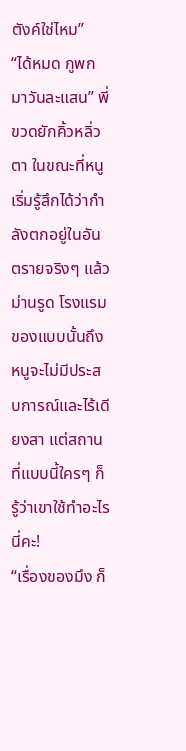ตังค์ใช่ไหม”
“ได้หมด กูพกมาวันละแสน” พี่ขวดยักคิ้วหลิ่วตา ในขณะที่หนูเริ่มรู้สึกได้ว่ากำลังตกอยู่ในอันตรายจริงๆ แล้ว
ม่านรูด โรงแรม
ของแบบนั้นถึงหนูจะไม่มีประสบการณ์และไร้เดียงสา แต่สถานที่แบบนี้ใครๆ ก็รู้ว่าเขาใช้ทำอะไรนี่คะ!
“เรื่องของมึง ก็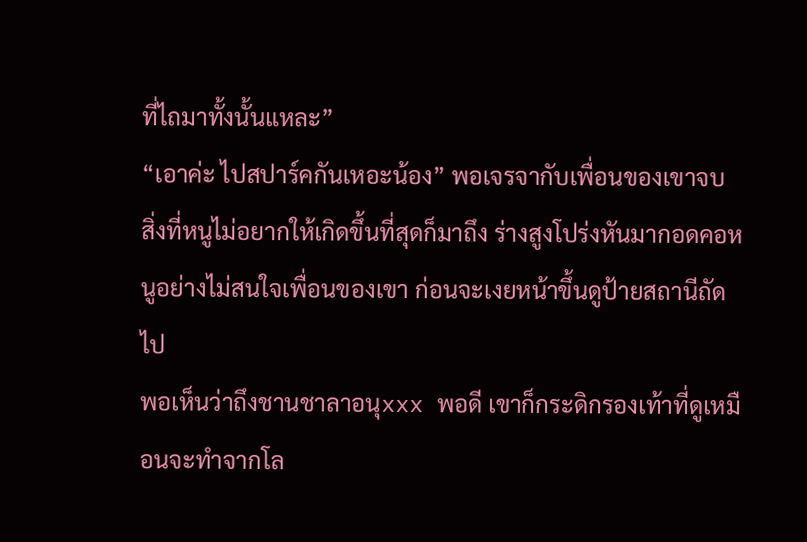ที่ไถมาทั้งนั้นแหละ”
“เอาค่ะ ไปสปาร์คกันเหอะน้อง” พอเจรจากับเพื่อนของเขาจบ สิ่งที่หนูไม่อยากให้เกิดขึ้นที่สุดก็มาถึง ร่างสูงโปร่งหันมากอดคอหนูอย่างไม่สนใจเพื่อนของเขา ก่อนจะเงยหน้าขึ้นดูป้ายสถานีถัดไป
พอเห็นว่าถึงชานชาลาอนุxxx พอดี เขาก็กระดิกรองเท้าที่ดูเหมือนจะทำจากโล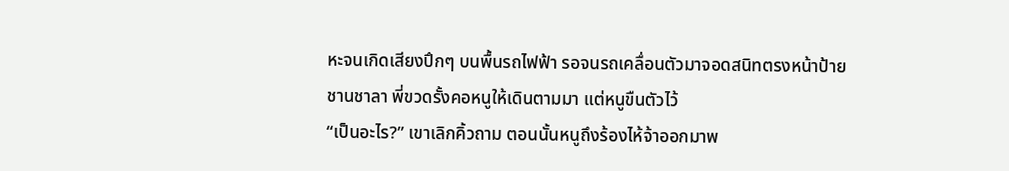หะจนเกิดเสียงปึกๆ บนพื้นรถไฟฟ้า รอจนรถเคลื่อนตัวมาจอดสนิทตรงหน้าป้ายชานชาลา พี่ขวดรั้งคอหนูให้เดินตามมา แต่หนูขืนตัวไว้
“เป็นอะไร?” เขาเลิกคิ้วถาม ตอนนั้นหนูถึงร้องไห้จ้าออกมาพ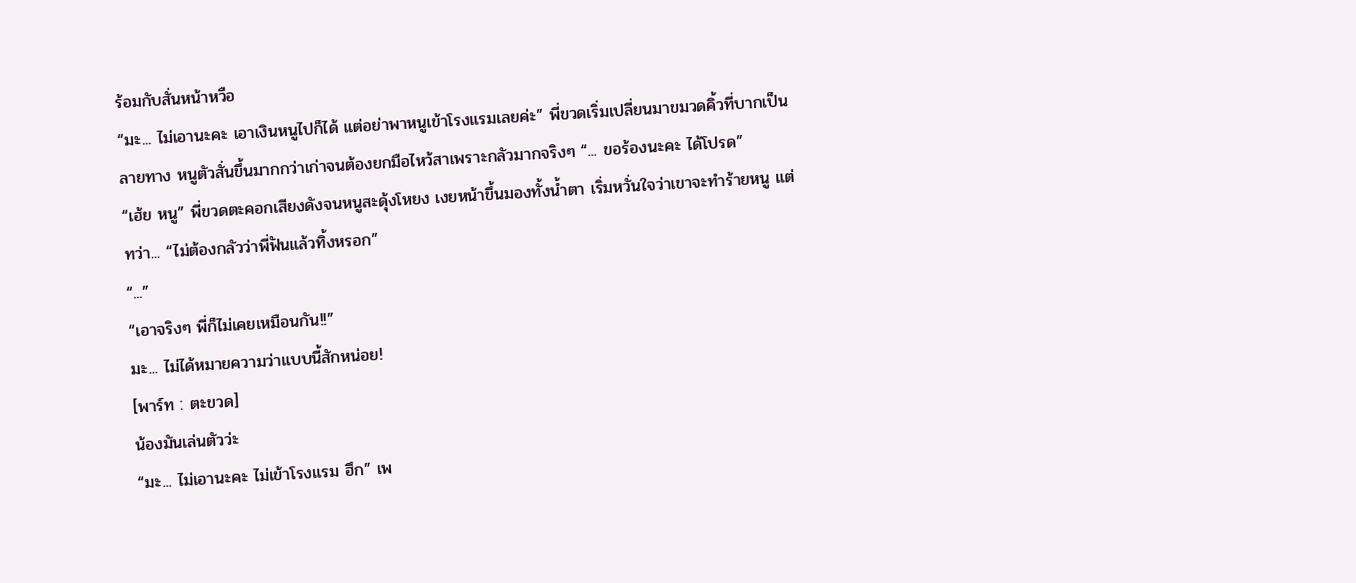ร้อมกับสั่นหน้าหวือ
“มะ... ไม่เอานะคะ เอาเงินหนูไปก็ได้ แต่อย่าพาหนูเข้าโรงแรมเลยค่ะ” พี่ขวดเริ่มเปลี่ยนมาขมวดคิ้วที่บากเป็นลายทาง หนูตัวสั่นขึ้นมากกว่าเก่าจนต้องยกมือไหว้สาเพราะกลัวมากจริงๆ “... ขอร้องนะคะ ได้โปรด”
“เฮ้ย หนู” พี่ขวดตะคอกเสียงดังจนหนูสะดุ้งโหยง เงยหน้าขึ้นมองทั้งน้ำตา เริ่มหวั่นใจว่าเขาจะทำร้ายหนู แต่ทว่า... “ไม่ต้องกลัวว่าพี่ฟันแล้วทิ้งหรอก”
“...”
“เอาจริงๆ พี่ก็ไม่เคยเหมือนกัน!!”
มะ... ไม่ได้หมายความว่าแบบนี้สักหน่อย!
[พาร์ท : ตะขวด]
น้องมันเล่นตัวว่ะ
“มะ... ไม่เอานะคะ ไม่เข้าโรงแรม ฮึก” เพ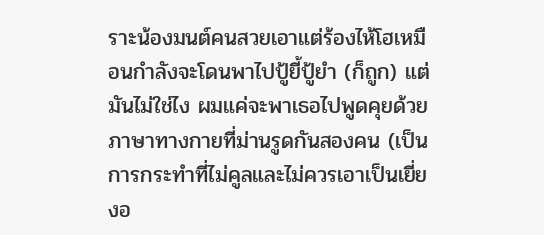ราะน้องมนต์คนสวยเอาแต่ร้องไห้โฮเหมือนกำลังจะโดนพาไปปู้ยี้ปู้ยำ (ก็ถูก) แต่มันไม่ใช่ไง ผมแค่จะพาเธอไปพูดคุยด้วยภาษาทางกายที่ม่านรูดกันสองคน (เป็นการกระทำที่ไม่คูลและไม่ควรเอาเป็นเยี่ยงอ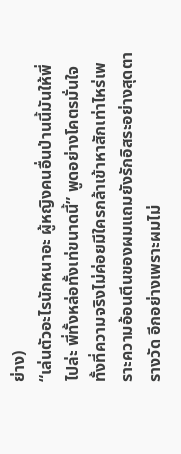ย่าง)
“เล่นตัวอะไรนักหนาอะ ผู้หญิงคนอื่นป่านนี้มันให้พี่ไปล่ะ พี่ทั้งหล่อทั้งเท่ขนาดนี้” พูดอย่างโคตรมั่นใจทั้งที่ความจริงไม่ค่อยมีใครกล้าเข้าหาสักเท่าไหร่เพราะความอ้อนตีนของผมแถมยังรักอิสระอย่างสุดตารางวัด อีกอย่างเพราะผมไม่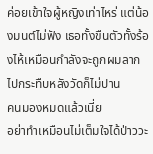ค่อยเข้าใจผู้หญิงเท่าไหร่ แต่น้องมนต์ไม่ฟัง เธอทั้งขืนตัวทั้งร้องไห้เหมือนกำลังจะถูกผมลากไปกระทืบหลังวัดก็ไม่ปาน
คนมองหมดแล้วเนี่ย
อย่าทำเหมือนไม่เต็มใจได้ป่าววะ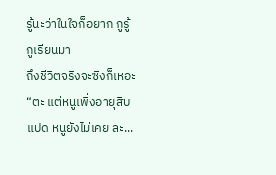รู้นะว่าในใจก็อยาก กูรู้ กูเรียนมา
ถึงชีวิตจริงจะซิงก็เหอะ
“ตะ แต่หนูเพิ่งอายุสิบแปด หนูยังไม่เคย ละ...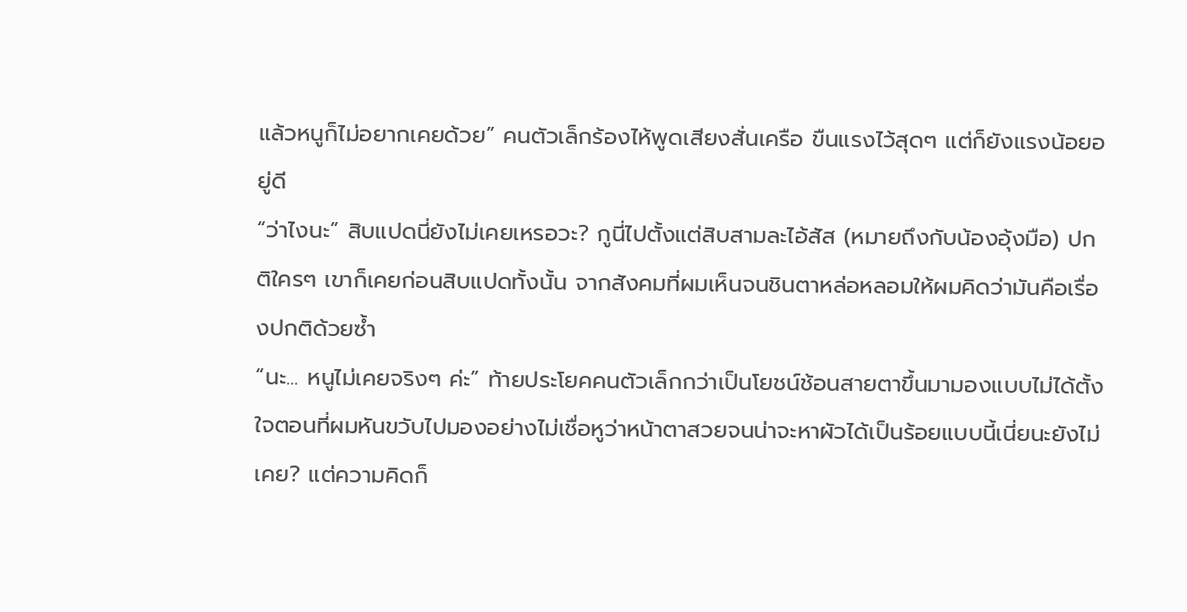แล้วหนูก็ไม่อยากเคยด้วย” คนตัวเล็กร้องไห้พูดเสียงสั่นเครือ ขืนแรงไว้สุดๆ แต่ก็ยังแรงน้อยอยู่ดี
“ว่าไงนะ” สิบแปดนี่ยังไม่เคยเหรอวะ? กูนี่ไปตั้งแต่สิบสามละไอ้สัส (หมายถึงกับน้องอุ้งมือ) ปกติใครๆ เขาก็เคยก่อนสิบแปดทั้งนั้น จากสังคมที่ผมเห็นจนชินตาหล่อหลอมให้ผมคิดว่ามันคือเรื่องปกติด้วยซ้ำ
“นะ... หนูไม่เคยจริงๆ ค่ะ” ท้ายประโยคคนตัวเล็กกว่าเป็นโยชน์ช้อนสายตาขึ้นมามองแบบไม่ได้ตั้งใจตอนที่ผมหันขวับไปมองอย่างไม่เชื่อหูว่าหน้าตาสวยจนน่าจะหาผัวได้เป็นร้อยแบบนี้เนี่ยนะยังไม่เคย? แต่ความคิดก็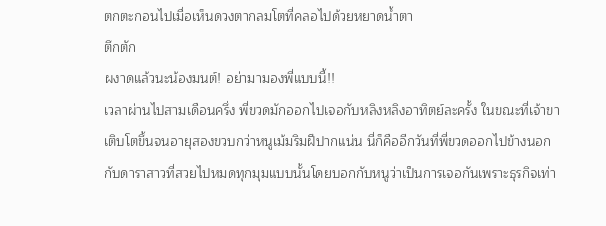ตกตะกอนไปเมื่อเห็นดวงตากลมโตที่คลอไปด้วยหยาดน้ำตา
ตึกตัก
ผงาดแล้วนะน้องมนต์! อย่ามามองพี่แบบนี้!!
เวลาผ่านไปสามเดือนครึ่ง พี่ขวดมักออกไปเจอกับหลิงหลิงอาทิตย์ละครั้ง ในขณะที่เจ้าขาเติบโตขึ้นจนอายุสองขวบกว่าหนูเม้มริมฝีปากแน่น นี่ก็คืออีกวันที่พี่ขวดออกไปข้างนอกกับดาราสาวที่สวยไปหมดทุกมุมแบบนั้นโดยบอกกับหนูว่าเป็นการเจอกันเพราะธุรกิจเท่า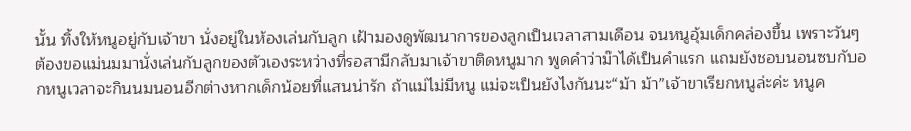นั้น ทิ้งให้หนูอยู่กับเจ้าขา นั่งอยู่ในห้องเล่นกับลูก เฝ้ามองดูพัฒนาการของลูกเป็นเวลาสามเดือน จนหนูอุ้มเด็กคล่องขึ้น เพราะวันๆ ต้องขอแม่นมมานั่งเล่นกับลูกของตัวเองระหว่างที่รอสามีกลับมาเจ้าขาติดหนูมาก พูดคำว่าม๊าได้เป็นคำแรก แถมยังชอบนอนซบกับอกหนูเวลาจะกินนมนอนอีกต่างหากเด็กน้อยที่แสนน่ารัก ถ้าแม่ไม่มีหนู แม่จะเป็นยังไงกันนะ“ม้า ม้า”เจ้าขาเรียกหนูล่ะค่ะ หนูค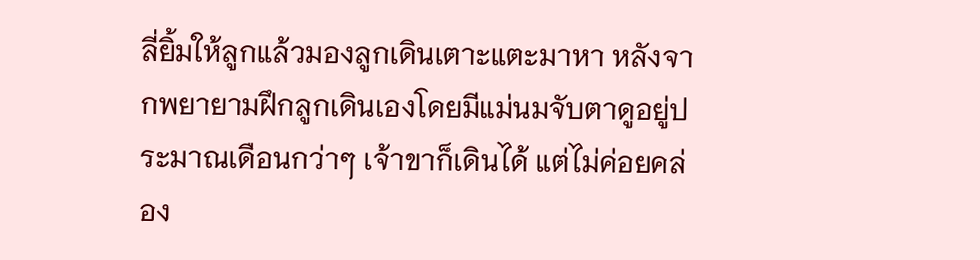ลี่ยิ้มให้ลูกแล้วมองลูกเดินเตาะแตะมาหา หลังจากพยายามฝึกลูกเดินเองโดยมีแม่นมจับตาดูอยู่ประมาณเดือนกว่าๆ เจ้าขาก็เดินได้ แต่ไม่ค่อยคล่อง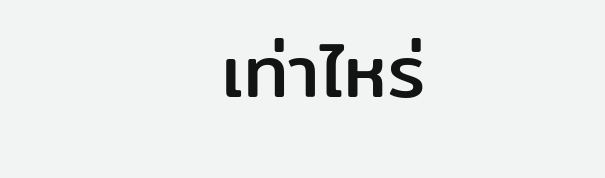เท่าไหร่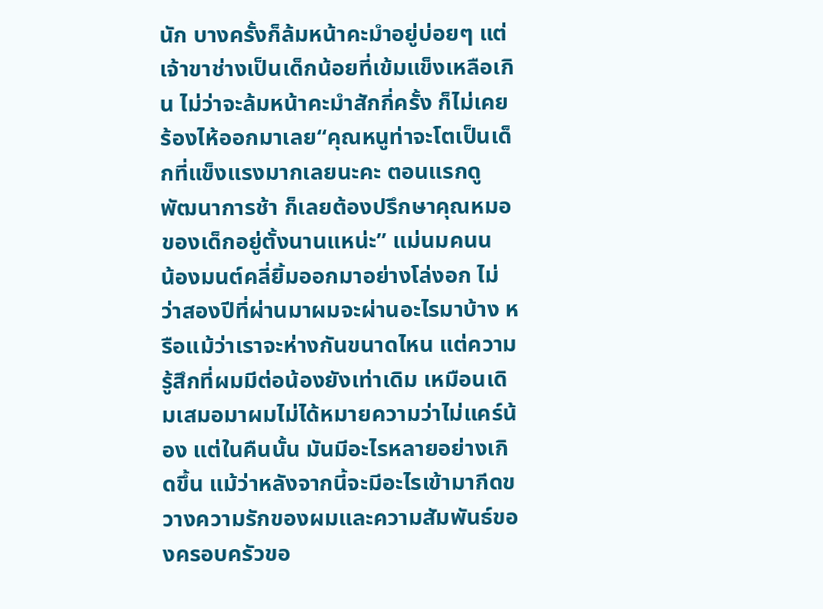นัก บางครั้งก็ล้มหน้าคะมำอยู่บ่อยๆ แต่เจ้าขาช่างเป็นเด็กน้อยที่เข้มแข็งเหลือเกิน ไม่ว่าจะล้มหน้าคะมำสักกี่ครั้ง ก็ไม่เคยร้องไห้ออกมาเลย“คุณหนูท่าจะโตเป็นเด็กที่แข็งแรงมากเลยนะคะ ตอนแรกดูพัฒนาการช้า ก็เลยต้องปรึกษาคุณหมอของเด็กอยู่ตั้งนานแหน่ะ” แม่นมคนน
น้องมนต์คลี่ยิ้มออกมาอย่างโล่งอก ไม่ว่าสองปีที่ผ่านมาผมจะผ่านอะไรมาบ้าง หรือแม้ว่าเราจะห่างกันขนาดไหน แต่ความรู้สึกที่ผมมีต่อน้องยังเท่าเดิม เหมือนเดิมเสมอมาผมไม่ได้หมายความว่าไม่แคร์น้อง แต่ในคืนนั้น มันมีอะไรหลายอย่างเกิดขึ้น แม้ว่าหลังจากนี้จะมีอะไรเข้ามากีดขวางความรักของผมและความสัมพันธ์ของครอบครัวขอ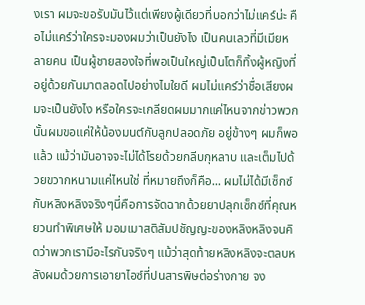งเรา ผมจะขอรับมันไว้แต่เพียงผู้เดียวที่บอกว่าไม่แคร์น่ะ คือไม่แคร์ว่าใครจะมองผมว่าเป็นยังไง เป็นคนเลวที่มีเมียหลายคน เป็นผู้ชายสองใจที่พอเป็นใหญ่เป็นโตก็ทิ้งผู้หญิงที่อยู่ด้วยกันมาตลอดไปอย่างไมใยดี ผมไม่แคร์ว่าชื่อเสียงผมจะเป็นยังไง หรือใครจะเกลียดผมมากแค่ไหนจากข่าวพวกนั้นผมขอแค่ให้น้องมนต์กับลูกปลอดภัย อยู่ข้างๆ ผมก็พอแล้ว แม้ว่ามันอาจจะไม่ได้โรยด้วยกลีบกุหลาบ และเต็มไปด้วยขวากหนามแค่ไหนใช่ ที่หมายถึงก็คือ... ผมไม่ได้มีเซ็กซ์กับหลิงหลิงจริงๆนี่คือการจัดฉากด้วยยาปลุกเซ็กซ์ที่คุณหยวนทำพิเศษให้ มอมเมาสติสัมปชัญญะของหลิงหลิงจนคิดว่าพวกเรามีอะไรกันจริงๆ แม้ว่าสุดท้ายหลิงหลิงจะตลบหลังผมด้วยการเอายาไอซ์ที่ปนสารพิษต่อร่างกาย จง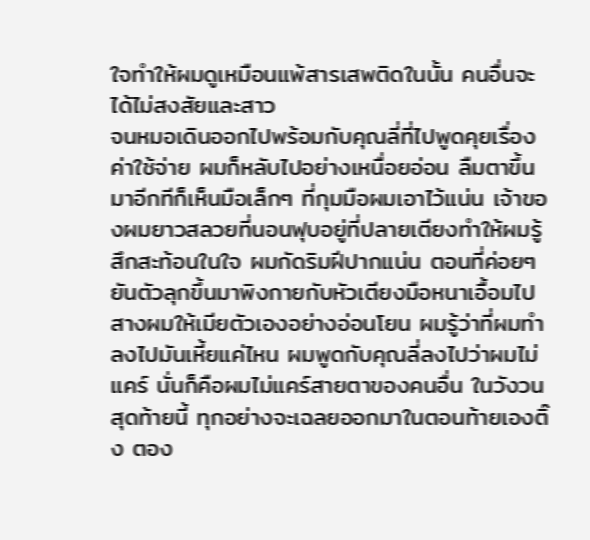ใจทำให้ผมดูเหมือนแพ้สารเสพติดในนั้น คนอื่นจะได้ไม่สงสัยและสาว
จนหมอเดินออกไปพร้อมกับคุณลี่ที่ไปพูดคุยเรื่องค่าใช้จ่าย ผมก็หลับไปอย่างเหนื่อยอ่อน ลืมตาขึ้นมาอีกทีก็เห็นมือเล็กๆ ที่กุมมือผมเอาไว้แน่น เจ้าของผมยาวสลวยที่นอนฟุบอยู่ที่ปลายเตียงทำให้ผมรู้สึกสะท้อนในใจ ผมกัดริมฝีปากแน่น ตอนที่ค่อยๆ ยันตัวลุกขึ้นมาพิงกายกับหัวเตียงมือหนาเอื้อมไปสางผมให้เมียตัวเองอย่างอ่อนโยน ผมรู้ว่าที่ผมทำลงไปมันเหี้ยแค่ไหน ผมพูดกับคุณลี่ลงไปว่าผมไม่แคร์ นั่นก็คือผมไม่แคร์สายตาของคนอื่น ในวังวนสุดท้ายนี้ ทุกอย่างจะเฉลยออกมาในตอนท้ายเองติ๊ง ตอง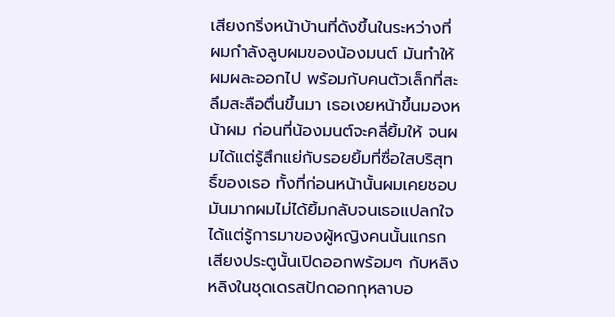เสียงกริ่งหน้าบ้านที่ดังขึ้นในระหว่างที่ผมกำลังลูบผมของน้องมนต์ มันทำให้ผมผละออกไป พร้อมกับคนตัวเล็กที่สะลึมสะลือตื่นขึ้นมา เธอเงยหน้าขึ้นมองหน้าผม ก่อนที่น้องมนต์จะคลี่ยิ้มให้ จนผมได้แต่รู้สึกแย่กับรอยยิ้มที่ซื่อใสบริสุทธิ์ของเธอ ทั้งที่ก่อนหน้านั้นผมเคยชอบมันมากผมไม่ได้ยิ้มกลับจนเธอแปลกใจ ได้แต่รู้การมาของผู้หญิงคนนั้นแกรกเสียงประตูนั้นเปิดออกพร้อมๆ กับหลิงหลิงในชุดเดรสปักดอกกุหลาบอ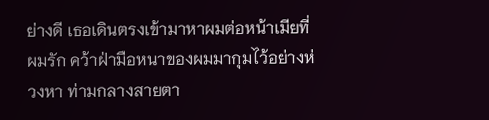ย่างดี เธอเดินตรงเข้ามาหาผมต่อหน้าเมียที่ผมรัก คว้าฝ่ามือหนาของผมมากุมไว้อย่างห่วงหา ท่ามกลางสายตา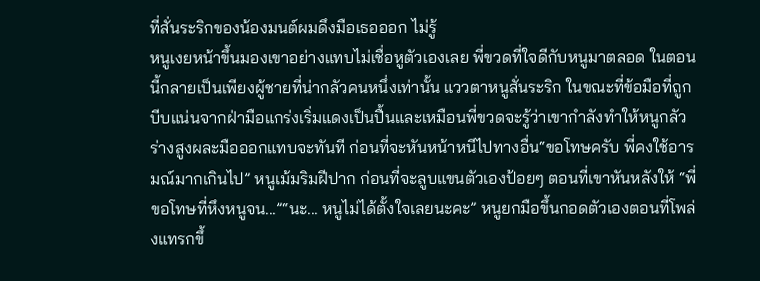ที่สั่นระริกของน้องมนต์ผมดึงมือเธอออก ไม่รู้
หนูเงยหน้าขึ้นมองเขาอย่างแทบไม่เชื่อหูตัวเองเลย พี่ขวดที่ใจดีกับหนูมาตลอด ในตอนนี้กลายเป็นเพียงผู้ชายที่น่ากลัวคนหนึ่งเท่านั้น แววตาหนูสั่นระริก ในขณะที่ข้อมือที่ถูกบีบแน่นจากฝ่ามือแกร่งเริ่มแดงเป็นปื้นและเหมือนพี่ขวดจะรู้ว่าเขากำลังทำให้หนูกลัว ร่างสูงผละมือออกแทบจะทันที ก่อนที่จะหันหน้าหนีไปทางอื่น“ขอโทษครับ พี่คงใช้อารมณ์มากเกินไป” หนูเม้มริมฝีปาก ก่อนที่จะลูบแขนตัวเองป้อยๆ ตอนที่เขาหันหลังให้ “พี่ขอโทษที่หึงหนูจน...”“นะ... หนูไม่ได้ตั้งใจเลยนะคะ” หนูยกมือขึ้นกอดตัวเองตอนที่โพล่งแทรกขึ้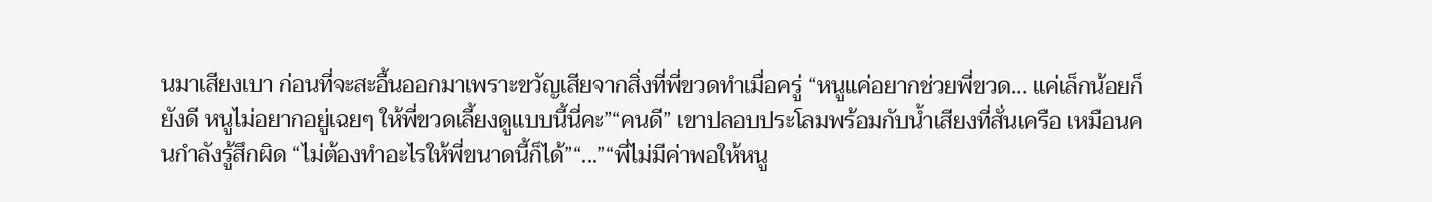นมาเสียงเบา ก่อนที่จะสะอื้นออกมาเพราะขวัญเสียจากสิ่งที่พี่ขวดทำเมื่อครู่ “หนูแค่อยากช่วยพี่ขวด... แค่เล็กน้อยก็ยังดี หนูไม่อยากอยู่เฉยๆ ให้พี่ขวดเลี้ยงดูแบบนี้นี่คะ”“คนดี” เขาปลอบประโลมพร้อมกับน้ำเสียงที่สั่นเครือ เหมือนคนกำลังรู้สึกผิด “ไม่ต้องทำอะไรให้พี่ขนาดนี้ก็ได้”“...”“พี่ไม่มีค่าพอให้หนู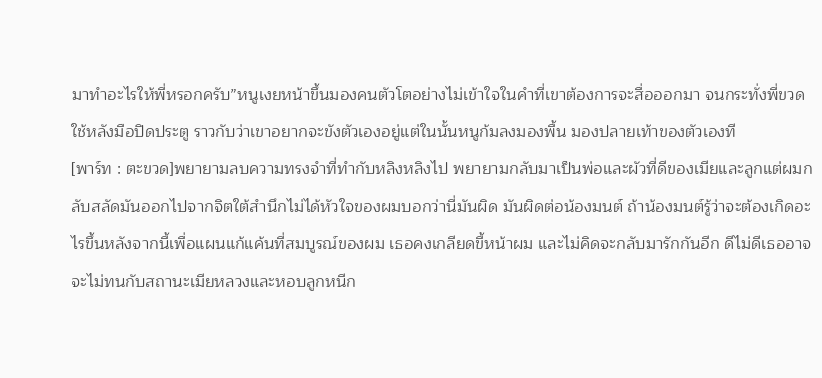มาทำอะไรให้พี่หรอกครับ”หนูเงยหน้าขึ้นมองคนตัวโตอย่างไม่เข้าใจในคำที่เขาต้องการจะสื่อออกมา จนกระทั่งพี่ขวดใช้หลังมือปิดประตู ราวกับว่าเขาอยากจะขังตัวเองอยู่แต่ในนั้นหนูก้มลงมองพื้น มองปลายเท้าของตัวเองที
[พาร์ท : ตะขวด]พยายามลบความทรงจำที่ทำกับหลิงหลิงไป พยายามกลับมาเป็นพ่อและผัวที่ดีของเมียและลูกแต่ผมกลับสลัดมันออกไปจากจิตใต้สำนึกไม่ได้หัวใจของผมบอกว่านี่มันผิด มันผิดต่อน้องมนต์ ถ้าน้องมนต์รู้ว่าจะต้องเกิดอะไรขึ้นหลังจากนี้เพื่อแผนแก้แค้นที่สมบูรณ์ของผม เธอคงเกลียดขี้หน้าผม และไม่คิดจะกลับมารักกันอีก ดีไม่ดีเธออาจจะไม่ทนกับสถานะเมียหลวงและหอบลูกหนีก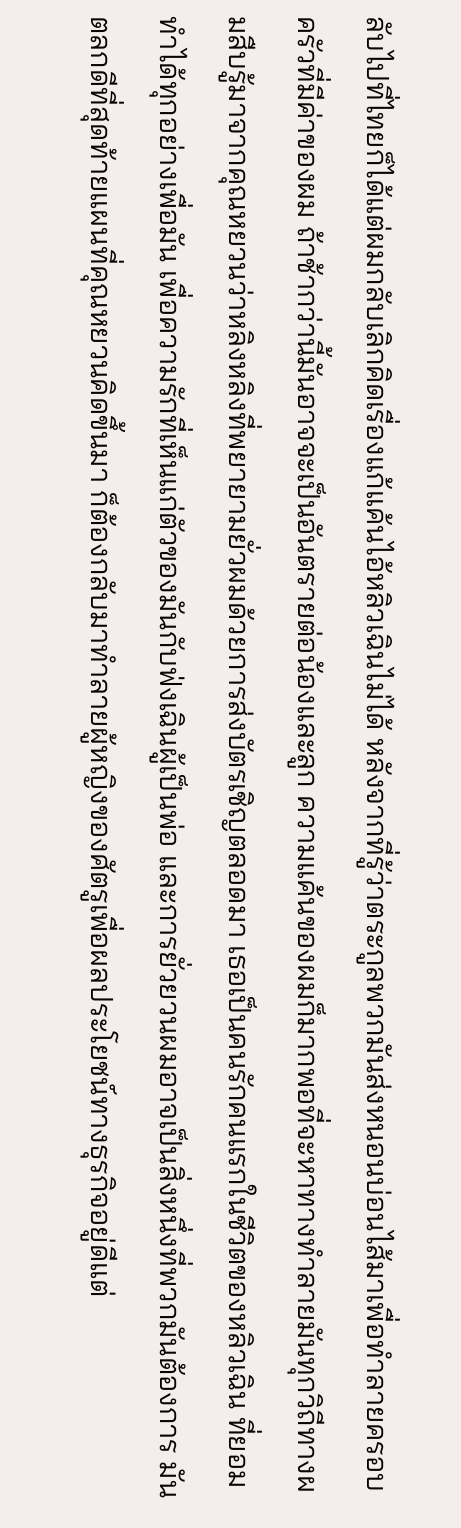ลับไปที่ไทยก็ได้แต่ผมกลับเลิกคิดเรื่องแก้แค้นไอ้หลิวเฉินไม่ได้ หลังจากที่รู้ว่าตระกูลพวกมันส่งหนอนบ่อนไส้มาเพื่อทำลายครอบครัวที่มีค่าของผม ถ้าช้ากว่านี้มันอาจจะเป็นอันตรายต่อน้องและลูก ความแค้นของผมก็มากพอที่จะหาทางทำลายมันทุกวิถีทางผมสืบรู้มาจากคุณหยวนว่าหลิงหลิงที่พยายามยั่วผมด้วยการส่งบัตรเชิญตลอดมา เธอเป็นคนรักคนแรกในชีวิตของหลิวเฉิน ที่ยอมทำได้ทุกอย่างเพื่อมัน เพื่อความรักที่เห็นแก่ตัวของมันกับฟ่งเฉินผู้เป็นพ่อ และการยั่วยวนผมอาจเป็นสิ่งหนึ่งที่พวกมันต้องการ มันตลกดีที่สุดท้ายแผนที่คุณหยวนคิดขึ้นมา ก็ต้องกลับมาทำลายผู้หญิงของศัตรูเพื่อผลประโยชน์ทางธุรกิจอยู่ดีแต่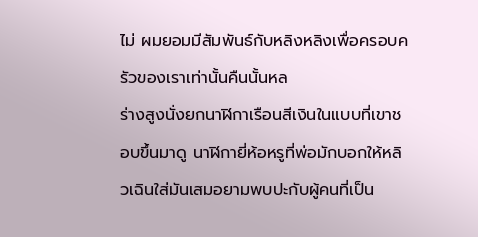ไม่ ผมยอมมีสัมพันธ์กับหลิงหลิงเพื่อครอบครัวของเราเท่านั้นคืนนั้นหล
ร่างสูงนั่งยกนาฬิกาเรือนสีเงินในแบบที่เขาชอบขึ้นมาดู นาฬิกายี่ห้อหรูที่พ่อมักบอกให้หลิวเฉินใส่มันเสมอยามพบปะกับผู้คนที่เป็น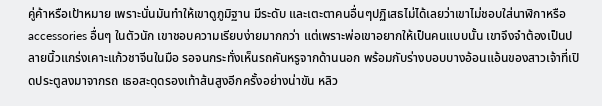คู่ค้าหรือเป้าหมาย เพราะนั่นมันทำให้เขาดูภูมิฐาน มีระดับ และเตะตาคนอื่นๆปฏิเสธไม่ได้เลยว่าเขาไม่ชอบใส่นาฬิกาหรือ accessories อื่นๆ ในตัวนัก เขาชอบความเรียบง่ายมากกว่า แต่เพราะพ่อเขาอยากให้เป็นคนแบบนั้น เขาจึงจำต้องเป็นปลายนิ้วแกร่งเคาะแก้วชาจีนในมือ รอจนกระทั่งเห็นรถคันหรูจากด้านนอก พร้อมกับร่างบอบบางอ้อนแอ้นของสาวเจ้าที่เปิดประตูลงมาจากรถ เธอสะดุดรองเท้าส้นสูงอีกครั้งอย่างน่าขัน หลิว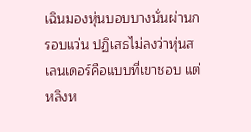เฉินมองหุ่นบอบบางนั่นผ่านกรอบแว่น ปฏิเสธไม่ลงว่าหุ่นสเลนเดอร์คือแบบที่เขาชอบ แต่หลิงห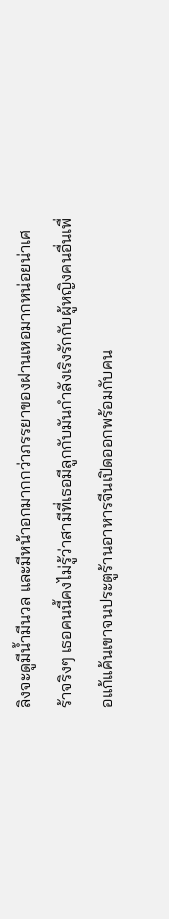ลิงจะดูมีน้ำมีนวล และมีหน้าอกมากกว่าภรรยาของฝานเหอมากหน่อยน่าเศร้าจริงๆ เธอคนนี้คงไม่รู้ว่าสามีที่เธอมีลูกกับมันกำลังเริงรักกับผู้หญิงคนอื่นเพื่อแก้แค้นเขาจนประตูร้านอาหารจีนเปิดออกพร้อมกับคน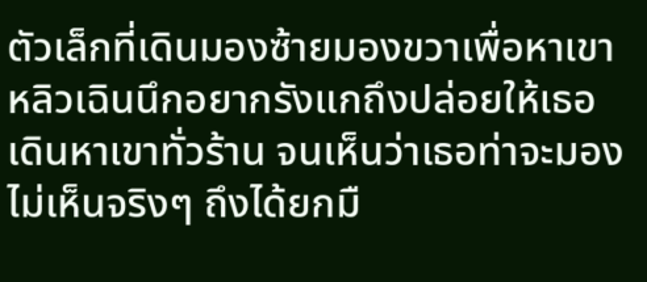ตัวเล็กที่เดินมองซ้ายมองขวาเพื่อหาเขา หลิวเฉินนึกอยากรังแกถึงปล่อยให้เธอเดินหาเขาทั่วร้าน จนเห็นว่าเธอท่าจะมองไม่เห็นจริงๆ ถึงได้ยกมื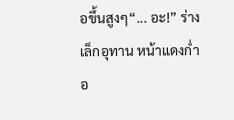อขึ้นสูงๆ“... อะ!” ร่างเล็กอุทาน หน้าแดงก่ำอ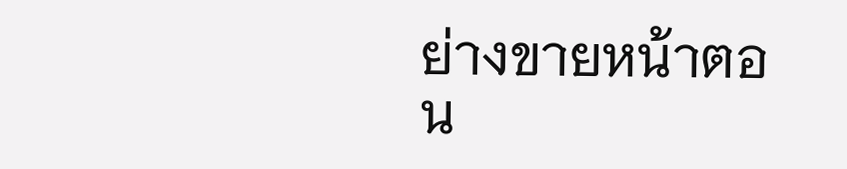ย่างขายหน้าตอน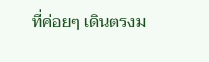ที่ค่อยๆ เดินตรงม